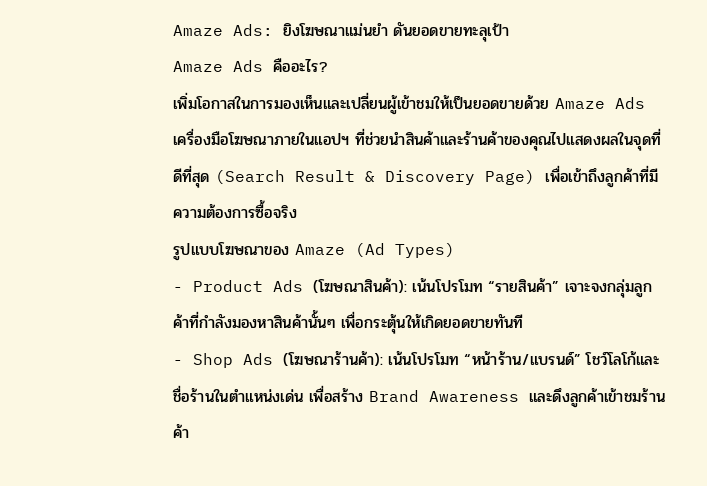Amaze Ads: ยิงโฆษณาแม่นยำ ดันยอดขายทะลุเป้า
Amaze Ads คืออะไร?
เพิ่มโอกาสในการมองเห็นและเปลี่ยนผู้เข้าชมให้เป็นยอดขายด้วย Amaze Ads เครื่องมือโฆษณาภายในแอปฯ ที่ช่วยนำสินค้าและร้านค้าของคุณไปแสดงผลในจุดที่ดีที่สุด (Search Result & Discovery Page) เพื่อเข้าถึงลูกค้าที่มีความต้องการซื้อจริง
รูปแบบโฆษณาของ Amaze (Ad Types)
- Product Ads (โฆษณาสินค้า): เน้นโปรโมท “รายสินค้า” เจาะจงกลุ่มลูกค้าที่กำลังมองหาสินค้านั้นๆ เพื่อกระตุ้นให้เกิดยอดขายทันที
- Shop Ads (โฆษณาร้านค้า): เน้นโปรโมท “หน้าร้าน/แบรนด์” โชว์โลโก้และชื่อร้านในตำแหน่งเด่น เพื่อสร้าง Brand Awareness และดึงลูกค้าเข้าชมร้านค้า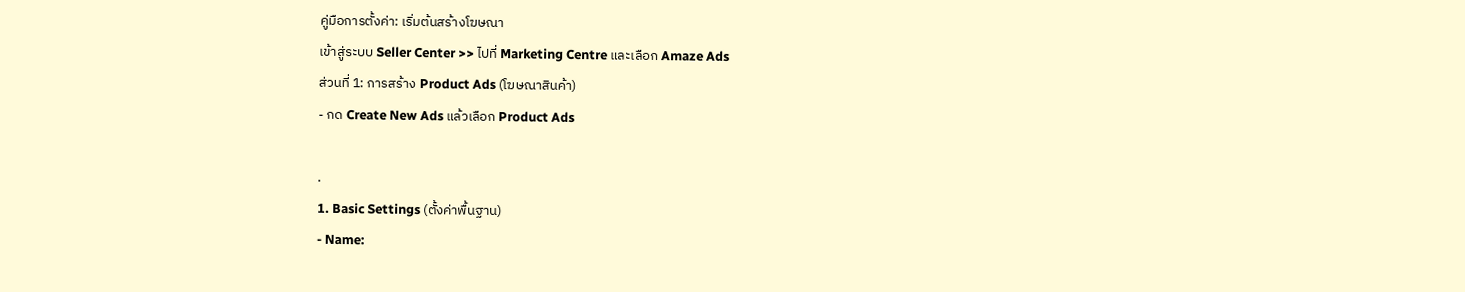คู่มือการตั้งค่า: เริ่มต้นสร้างโฆษณา
เข้าสู่ระบบ Seller Center >> ไปที่ Marketing Centre และเลือก Amaze Ads
ส่วนที่ 1: การสร้าง Product Ads (โฆษณาสินค้า)
- กด Create New Ads แล้วเลือก Product Ads

.
1. Basic Settings (ตั้งค่าพื้นฐาน)
- Name: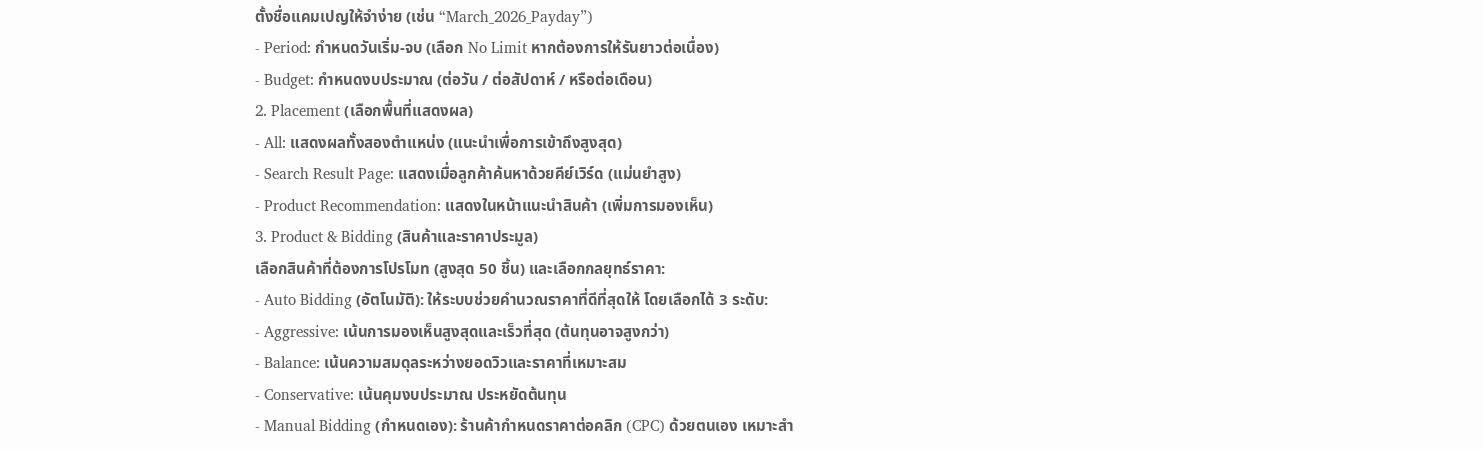ตั้งชื่อแคมเปญให้จำง่าย (เช่น “March_2026_Payday”)
- Period: กำหนดวันเริ่ม-จบ (เลือก No Limit หากต้องการให้รันยาวต่อเนื่อง)
- Budget: กำหนดงบประมาณ (ต่อวัน / ต่อสัปดาห์ / หรือต่อเดือน)
2. Placement (เลือกพื้นที่แสดงผล)
- All: แสดงผลทั้งสองตำแหน่ง (แนะนำเพื่อการเข้าถึงสูงสุด)
- Search Result Page: แสดงเมื่อลูกค้าค้นหาด้วยคีย์เวิร์ด (แม่นยำสูง)
- Product Recommendation: แสดงในหน้าแนะนำสินค้า (เพิ่มการมองเห็น)
3. Product & Bidding (สินค้าและราคาประมูล)
เลือกสินค้าที่ต้องการโปรโมท (สูงสุด 50 ชิ้น) และเลือกกลยุทธ์ราคา:
- Auto Bidding (อัตโนมัติ): ให้ระบบช่วยคำนวณราคาที่ดีที่สุดให้ โดยเลือกได้ 3 ระดับ:
- Aggressive: เน้นการมองเห็นสูงสุดและเร็วที่สุด (ต้นทุนอาจสูงกว่า)
- Balance: เน้นความสมดุลระหว่างยอดวิวและราคาที่เหมาะสม
- Conservative: เน้นคุมงบประมาณ ประหยัดต้นทุน
- Manual Bidding (กำหนดเอง): ร้านค้ากำหนดราคาต่อคลิก (CPC) ด้วยตนเอง เหมาะสำ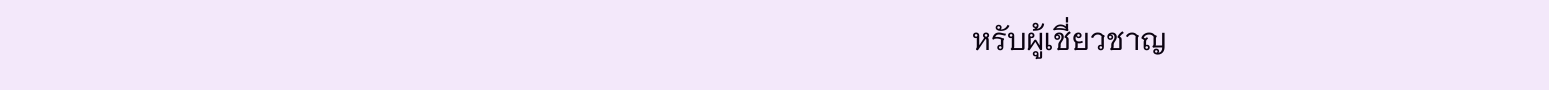หรับผู้เชี่ยวชาญ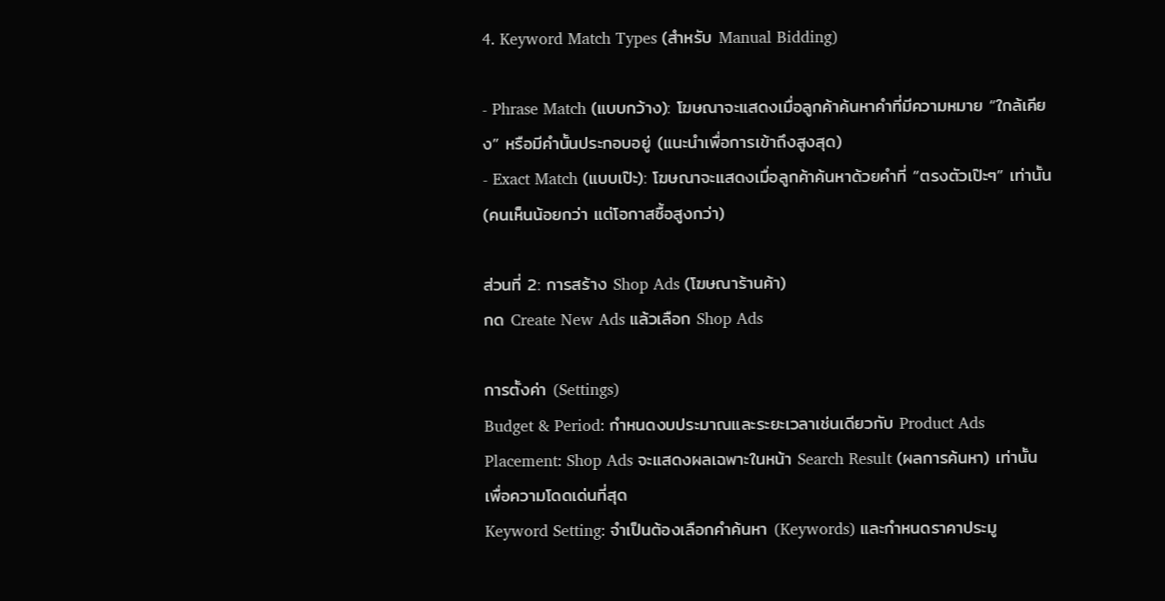4. Keyword Match Types (สำหรับ Manual Bidding)

- Phrase Match (แบบกว้าง): โฆษณาจะแสดงเมื่อลูกค้าค้นหาคำที่มีความหมาย “ใกล้เคียง” หรือมีคำนั้นประกอบอยู่ (แนะนำเพื่อการเข้าถึงสูงสุด)
- Exact Match (แบบเป๊ะ): โฆษณาจะแสดงเมื่อลูกค้าค้นหาด้วยคำที่ “ตรงตัวเป๊ะๆ” เท่านั้น (คนเห็นน้อยกว่า แต่โอกาสซื้อสูงกว่า)

ส่วนที่ 2: การสร้าง Shop Ads (โฆษณาร้านค้า)
กด Create New Ads แล้วเลือก Shop Ads

การตั้งค่า (Settings)
Budget & Period: กำหนดงบประมาณและระยะเวลาเช่นเดียวกับ Product Ads
Placement: Shop Ads จะแสดงผลเฉพาะในหน้า Search Result (ผลการค้นหา) เท่านั้น เพื่อความโดดเด่นที่สุด
Keyword Setting: จำเป็นต้องเลือกคำค้นหา (Keywords) และกำหนดราคาประมู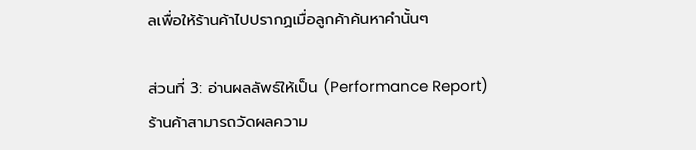ลเพื่อให้ร้านค้าไปปรากฏเมื่อลูกค้าค้นหาคำนั้นๆ

ส่วนที่ 3: อ่านผลลัพธ์ให้เป็น (Performance Report)
ร้านค้าสามารถวัดผลความ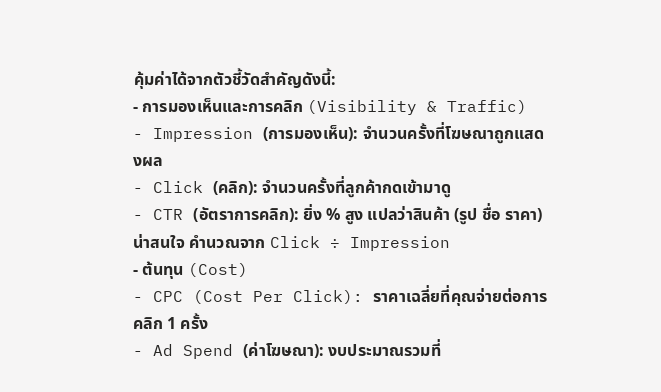คุ้มค่าได้จากตัวชี้วัดสำคัญดังนี้:
- การมองเห็นและการคลิก (Visibility & Traffic)
- Impression (การมองเห็น): จำนวนครั้งที่โฆษณาถูกแสดงผล
- Click (คลิก): จำนวนครั้งที่ลูกค้ากดเข้ามาดู
- CTR (อัตราการคลิก): ยิ่ง % สูง แปลว่าสินค้า (รูป ชื่อ ราคา)น่าสนใจ คำนวณจาก Click ÷ Impression
- ต้นทุน (Cost)
- CPC (Cost Per Click): ราคาเฉลี่ยที่คุณจ่ายต่อการคลิก 1 ครั้ง
- Ad Spend (ค่าโฆษณา): งบประมาณรวมที่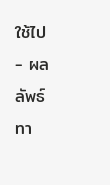ใช้ไป
- ผลลัพธ์ทา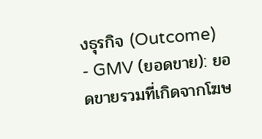งธุรกิจ (Outcome)
- GMV (ยอดขาย): ยอดขายรวมที่เกิดจากโฆษ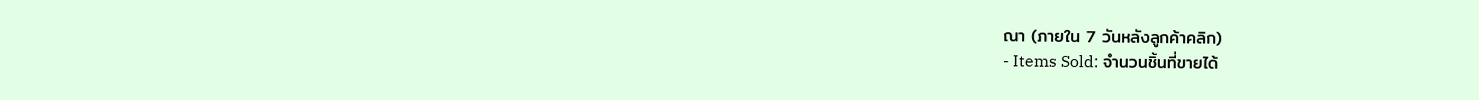ณา (ภายใน 7 วันหลังลูกค้าคลิก)
- Items Sold: จำนวนชิ้นที่ขายได้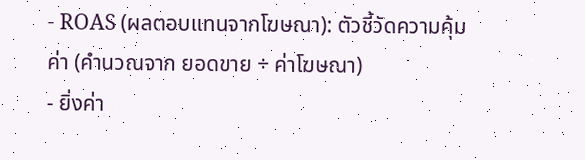- ROAS (ผลตอบแทนจากโฆษณา): ตัวชี้วัดความคุ้มค่า (คำนวณจาก ยอดขาย ÷ ค่าโฆษณา)
- ยิ่งค่า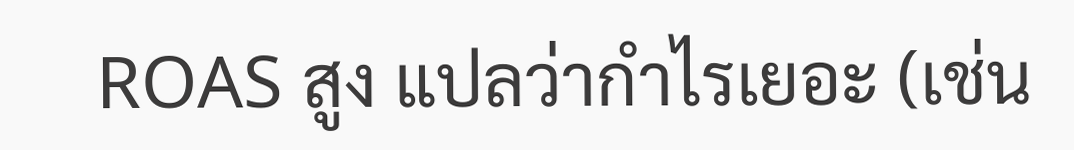ROAS สูง แปลว่ากำไรเยอะ (เช่น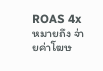ROAS 4x หมายถึง จ่ายค่าโฆษ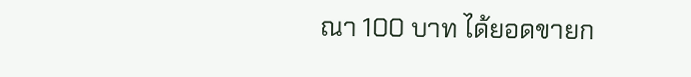ณา 100 บาท ได้ยอดขายก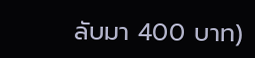ลับมา 400 บาท)